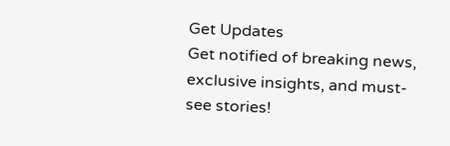Get Updates
Get notified of breaking news, exclusive insights, and must-see stories!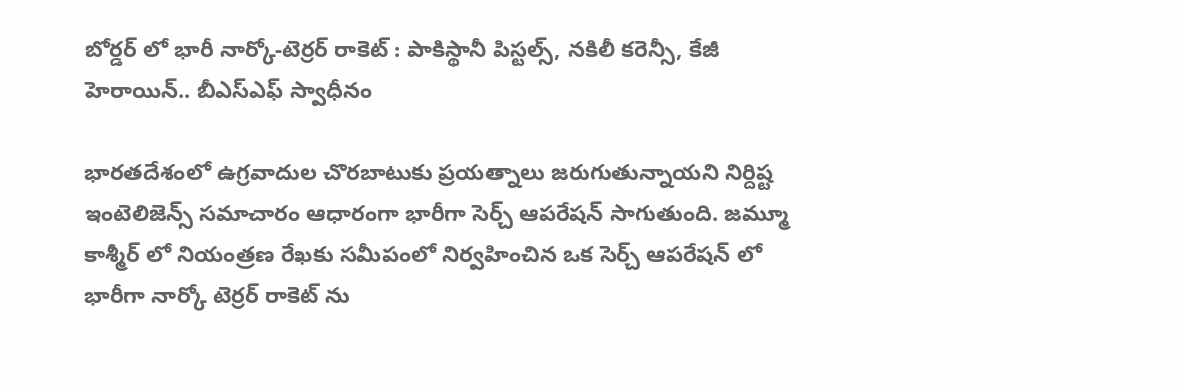బోర్డర్ లో భారీ నార్కో-టెర్రర్ రాకెట్ : పాకిస్థానీ పిస్టల్స్, నకిలీ కరెన్సీ, కేజీ హెరాయిన్.. బీఎస్ఎఫ్ స్వాధీనం

భారతదేశంలో ఉగ్రవాదుల చొరబాటుకు ప్రయత్నాలు జరుగుతున్నాయని నిర్దిష్ట ఇంటెలిజెన్స్ సమాచారం ఆధారంగా భారీగా సెర్చ్ ఆపరేషన్ సాగుతుంది. జమ్మూ కాశ్మీర్ లో నియంత్రణ రేఖకు సమీపంలో నిర్వహించిన ఒక సెర్చ్ ఆపరేషన్ లో భారీగా నార్కో టెర్రర్ రాకెట్ ను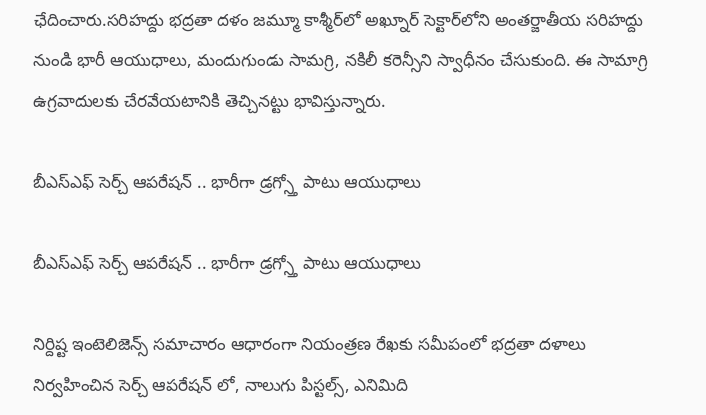ఛేదించారు.సరిహద్దు భద్రతా దళం జమ్మూ కాశ్మీర్‌లో అఖ్నూర్ సెక్టార్‌లోని అంతర్జాతీయ సరిహద్దు నుండి భారీ ఆయుధాలు, మందుగుండు సామగ్రి, నకిలీ కరెన్సీని స్వాధీనం చేసుకుంది. ఈ సామాగ్రి ఉగ్రవాదులకు చేరవేయటానికి తెచ్చినట్టు భావిస్తున్నారు.

బీఎస్ఎఫ్ సెర్చ్ ఆపరేషన్ .. భారీగా డ్రగ్స్తో పాటు ఆయుధాలు

బీఎస్ఎఫ్ సెర్చ్ ఆపరేషన్ .. భారీగా డ్రగ్స్తో పాటు ఆయుధాలు

నిర్దిష్ట ఇంటెలిజెన్స్ సమాచారం ఆధారంగా నియంత్రణ రేఖకు సమీపంలో భద్రతా దళాలు నిర్వహించిన సెర్చ్ ఆపరేషన్ లో, నాలుగు పిస్టల్స్, ఎనిమిది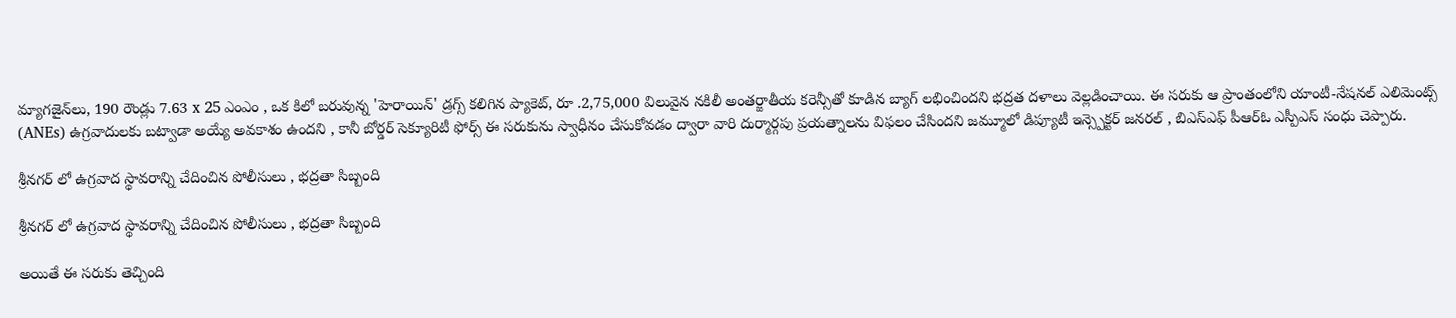మ్యాగజైన్‌లు, 190 రౌండ్లు 7.63 x 25 ఎంఎం , ఒక కిలో బరువున్న 'హెరాయిన్' డ్రగ్స్ కలిగిన ప్యాకెట్, రూ .2,75,000 విలువైన నకిలీ అంతర్జాతీయ కరెన్సీతో కూడిన బ్యాగ్ లభించిందని భద్రత దళాలు వెల్లడించాయి. ఈ సరుకు ఆ ప్రాంతంలోని యాంటీ-నేషనల్ ఎలిమెంట్స్ (ANEs) ఉగ్రవాదులకు బట్వాడా అయ్యే అవకాశం ఉందని , కానీ బోర్డర్ సెక్యూరిటీ ఫోర్స్ ఈ సరుకును స్వాధీనం చేసుకోవడం ద్వారా వారి దుర్మార్గపు ప్రయత్నాలను విఫలం చేసిందని జమ్మూలో డిప్యూటీ ఇన్స్పెక్టర్ జనరల్ , బిఎస్ఎఫ్ పీఆర్ఓ ఎస్పీఎస్ సంధు చెప్పారు.

శ్రీనగర్ లో ఉగ్రవాద స్థావరాన్ని చేదించిన పోలీసులు , భద్రతా సిబ్బంది

శ్రీనగర్ లో ఉగ్రవాద స్థావరాన్ని చేదించిన పోలీసులు , భద్రతా సిబ్బంది

అయితే ఈ సరుకు తెచ్చింది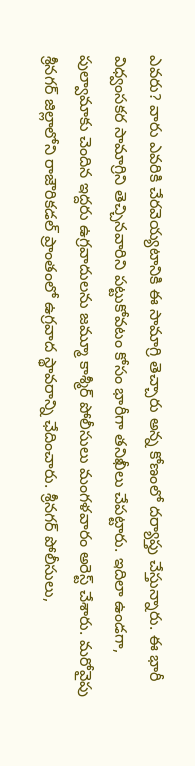ఎవరు? వారు ఎవరికి చేరవెయ్యటానికి ఈ సామాగ్రి తెచ్చారు అన్న కోణంలో దర్యాప్తు చేస్తున్నారు. ఈ భారీ విధ్వంసకర సామాగ్రిని తెచ్చినవారిని పట్టుకోవటం కోసం భారీగా తనిఖీలు చేపట్టారు. ఇదిలా ఉండగా, పుల్వామాకు చెందిన ఇద్దరు ఉగ్రవాదులను జమ్మూ కాశ్మీర్ పోలీసులు మంగళవారం అరెస్ట్ చేశారు. మరోవైపు శ్రీనగర్ జిల్లాలోని రాజౌరికడల్ ప్రాంతంలో ఉగ్రవాద స్థావరాన్ని ఛేదించారు. శ్రీనగర్ పోలీసులు,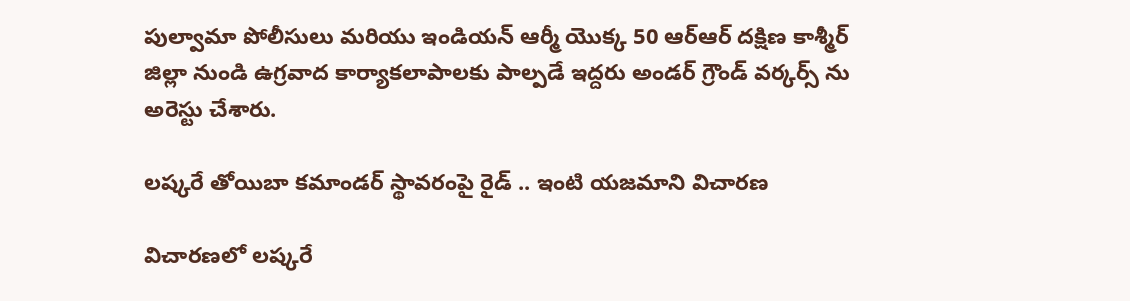పుల్వామా పోలీసులు మరియు ఇండియన్ ఆర్మీ యొక్క 50 ఆర్ఆర్ దక్షిణ కాశ్మీర్ జిల్లా నుండి ఉగ్రవాద కార్యాకలాపాలకు పాల్పడే ఇద్దరు అండర్ గ్రౌండ్ వర్కర్స్ ను అరెస్టు చేశారు.

లష్కరే తోయిబా కమాండర్ స్థావరంపై రైడ్ .. ఇంటి యజమాని విచారణ

విచారణలో లష్కరే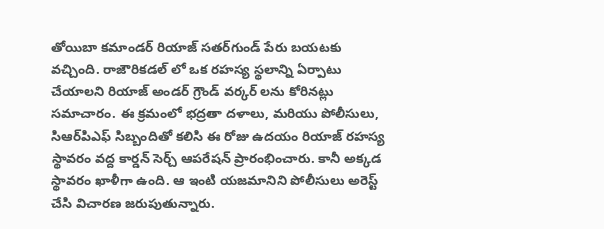తోయిబా కమాండర్ రియాజ్ సతర్‌గుండ్ పేరు బయటకు వచ్చింది. రాజౌరికడల్ లో ఒక రహస్య స్థలాన్ని ఏర్పాటు చేయాలని రియాజ్ అండర్ గ్రౌండ్ వర్కర్ లను కోరినట్లు సమాచారం. ఈ క్రమంలో భద్రతా దళాలు, మరియు పోలీసులు, సిఆర్‌పిఎఫ్ సిబ్బందితో కలిసి ఈ రోజు ఉదయం రియాజ్ రహస్య స్థావరం వద్ద కార్డన్ సెర్చ్ ఆపరేషన్ ప్రారంభించారు. కానీ అక్కడ స్థావరం ఖాళీగా ఉంది. ఆ ఇంటి యజమానిని పోలీసులు అరెస్ట్ చేసి విచారణ జరుపుతున్నారు.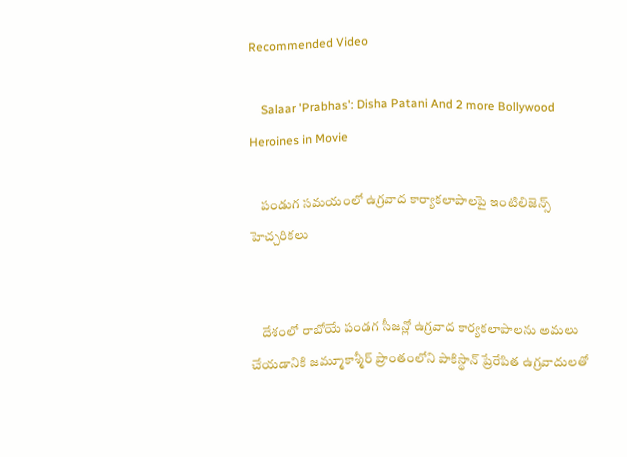Recommended Video

    Salaar 'Prabhas': Disha Patani And 2 more Bollywood Heroines in Movie

    పండుగ సమయంలో ఉగ్రవాద కార్యాకలాపాలపై ఇంటిలిజెన్స్ హెచ్చరికలు


    దేశంలో రాబోయే పండగ సీజన్లో ఉగ్రవాద కార్యకలాపాలను అమలు చేయడానికి జమ్మూకాశ్మీర్ ప్రాంతంలోని పాకిస్థాన్ ప్రేరేపిత ఉగ్రవాదులతో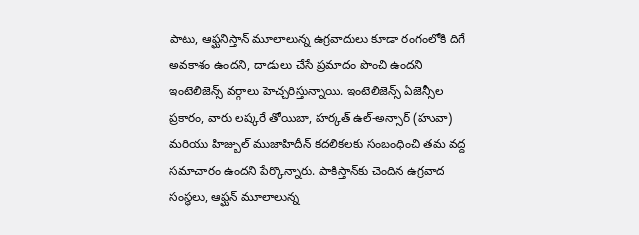పాటు, ఆఫ్ఘనిస్తాన్ మూలాలున్న ఉగ్రవాదులు కూడా రంగంలోకి దిగే అవకాశం ఉందని, దాడులు చేసే ప్రమాదం పొంచి ఉందని ఇంటెలిజెన్స్ వర్గాలు హెచ్చరిస్తున్నాయి. ఇంటెలిజెన్స్ ఏజెన్సీల ప్రకారం, వారు లష్కరే తోయిబా, హర్కత్ ఉల్-అన్సార్ (హువా) మరియు హిజ్బుల్ ముజాహిదీన్ కదలికలకు సంబంధించి తమ వద్ద సమాచారం ఉందని పేర్కొన్నారు. పాకిస్తాన్‌కు చెందిన ఉగ్రవాద సంస్థలు, ఆఫ్ఘన్ మూలాలున్న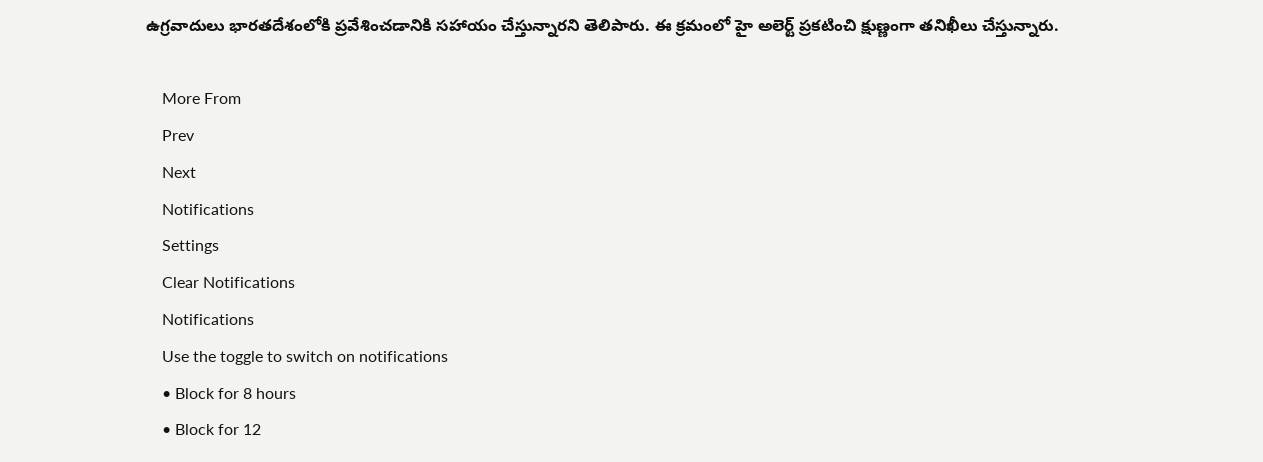ఉగ్రవాదులు భారతదేశంలోకి ప్రవేశించడానికి సహాయం చేస్తున్నారని తెలిపారు. ఈ క్రమంలో హై అలెర్ట్ ప్రకటించి క్షుణ్ణంగా తనిఖీలు చేస్తున్నారు.

    More From
    Prev
    Next
    Notifications
    Settings
    Clear Notifications
    Notifications
    Use the toggle to switch on notifications
    • Block for 8 hours
    • Block for 12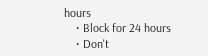hours
    • Block for 24 hours
    • Don't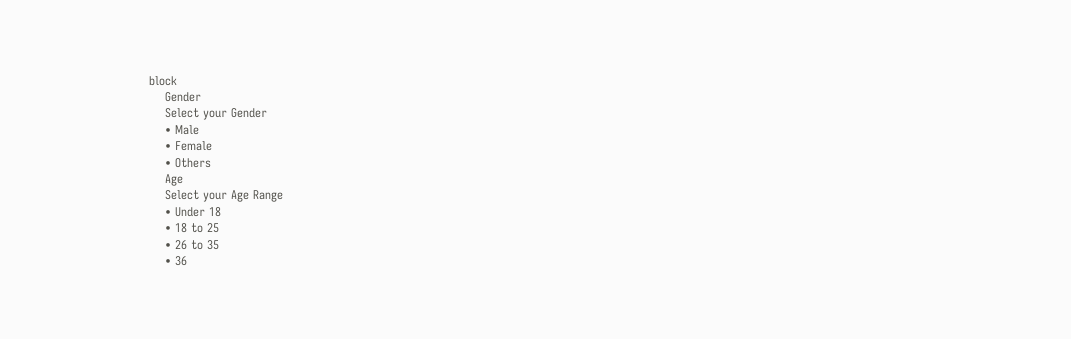block
    Gender
    Select your Gender
    • Male
    • Female
    • Others
    Age
    Select your Age Range
    • Under 18
    • 18 to 25
    • 26 to 35
    • 36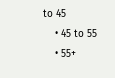to 45
    • 45 to 55
    • 55+